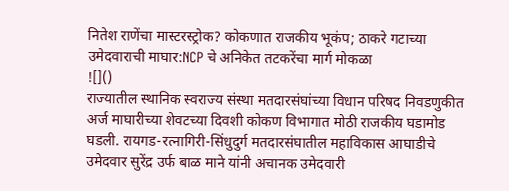नितेश राणेंचा मास्टरस्ट्रोक? कोकणात राजकीय भूकंप; ठाकरे गटाच्या उमेदवाराची माघार:NCP चे अनिकेत तटकरेंचा मार्ग मोकळा
![]()
राज्यातील स्थानिक स्वराज्य संस्था मतदारसंघांच्या विधान परिषद निवडणुकीत अर्ज माघारीच्या शेवटच्या दिवशी कोकण विभागात मोठी राजकीय घडामोड घडली. रायगड-रत्नागिरी-सिंधुदुर्ग मतदारसंघातील महाविकास आघाडीचे उमेदवार सुरेंद्र उर्फ बाळ माने यांनी अचानक उमेदवारी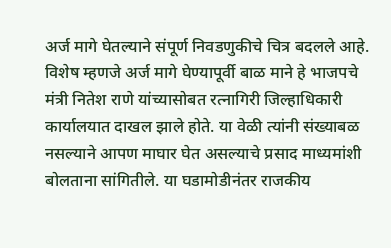अर्ज मागे घेतल्याने संपूर्ण निवडणुकीचे चित्र बदलले आहे. विशेष म्हणजे अर्ज मागे घेण्यापूर्वी बाळ माने हे भाजपचे मंत्री नितेश राणे यांच्यासोबत रत्नागिरी जिल्हाधिकारी कार्यालयात दाखल झाले होते. या वेळी त्यांनी संख्याबळ नसल्याने आपण माघार घेत असल्याचे प्रसाद माध्यमांशी बोलताना सांगितीले. या घडामोडीनंतर राजकीय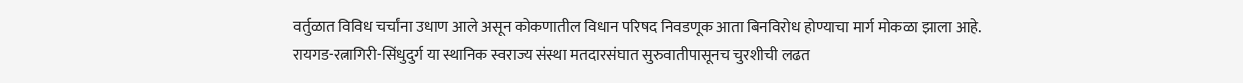वर्तुळात विविध चर्चांना उधाण आले असून कोकणातील विधान परिषद निवडणूक आता बिनविरोध होण्याचा मार्ग मोकळा झाला आहे. रायगड-रत्नागिरी-सिंधुदुर्ग या स्थानिक स्वराज्य संस्था मतदारसंघात सुरुवातीपासूनच चुरशीची लढत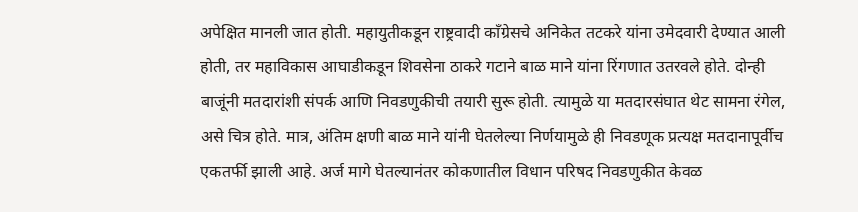अपेक्षित मानली जात होती. महायुतीकडून राष्ट्रवादी काँग्रेसचे अनिकेत तटकरे यांना उमेदवारी देण्यात आली होती, तर महाविकास आघाडीकडून शिवसेना ठाकरे गटाने बाळ माने यांना रिंगणात उतरवले होते. दोन्ही बाजूंनी मतदारांशी संपर्क आणि निवडणुकीची तयारी सुरू होती. त्यामुळे या मतदारसंघात थेट सामना रंगेल, असे चित्र होते. मात्र, अंतिम क्षणी बाळ माने यांनी घेतलेल्या निर्णयामुळे ही निवडणूक प्रत्यक्ष मतदानापूर्वीच एकतर्फी झाली आहे. अर्ज मागे घेतल्यानंतर कोकणातील विधान परिषद निवडणुकीत केवळ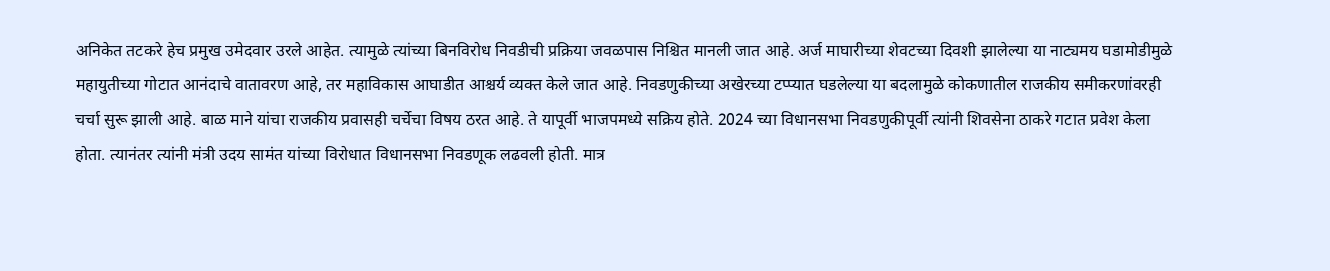अनिकेत तटकरे हेच प्रमुख उमेदवार उरले आहेत. त्यामुळे त्यांच्या बिनविरोध निवडीची प्रक्रिया जवळपास निश्चित मानली जात आहे. अर्ज माघारीच्या शेवटच्या दिवशी झालेल्या या नाट्यमय घडामोडीमुळे महायुतीच्या गोटात आनंदाचे वातावरण आहे, तर महाविकास आघाडीत आश्चर्य व्यक्त केले जात आहे. निवडणुकीच्या अखेरच्या टप्प्यात घडलेल्या या बदलामुळे कोकणातील राजकीय समीकरणांवरही चर्चा सुरू झाली आहे. बाळ माने यांचा राजकीय प्रवासही चर्चेचा विषय ठरत आहे. ते यापूर्वी भाजपमध्ये सक्रिय होते. 2024 च्या विधानसभा निवडणुकीपूर्वी त्यांनी शिवसेना ठाकरे गटात प्रवेश केला होता. त्यानंतर त्यांनी मंत्री उदय सामंत यांच्या विरोधात विधानसभा निवडणूक लढवली होती. मात्र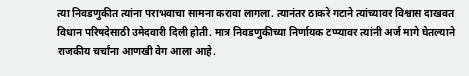त्या निवडणुकीत त्यांना पराभवाचा सामना करावा लागला. त्यानंतर ठाकरे गटाने त्यांच्यावर विश्वास दाखवत विधान परिषदेसाठी उमेदवारी दिली होती. मात्र निवडणुकीच्या निर्णायक टप्प्यावर त्यांनी अर्ज मागे घेतल्याने राजकीय चर्चांना आणखी वेग आला आहे.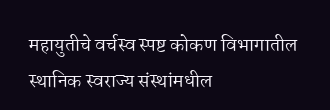महायुतीचे वर्चस्व स्पष्ट कोकण विभागातील स्थानिक स्वराज्य संस्थांमधील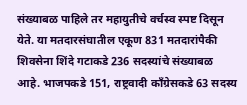संख्याबळ पाहिले तर महायुतीचे वर्चस्व स्पष्ट दिसून येते. या मतदारसंघातील एकूण 831 मतदारांपैकी शिवसेना शिंदे गटाकडे 236 सदस्यांचे संख्याबळ आहे. भाजपकडे 151, राष्ट्रवादी काँग्रेसकडे 63 सदस्य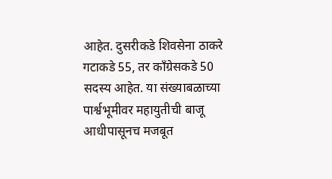आहेत. दुसरीकडे शिवसेना ठाकरे गटाकडे 55, तर काँग्रेसकडे 50 सदस्य आहेत. या संख्याबळाच्या पार्श्वभूमीवर महायुतीची बाजू आधीपासूनच मजबूत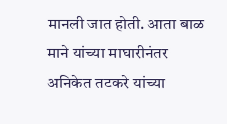मानली जात होती. आता बाळ माने यांच्या माघारीनंतर अनिकेत तटकरे यांच्या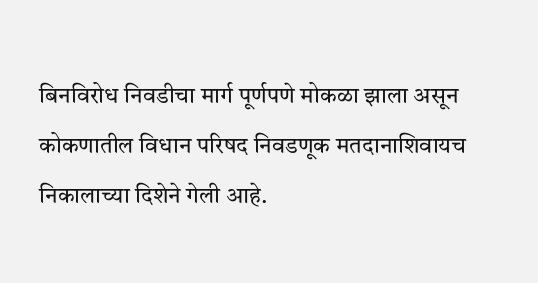बिनविरोध निवडीचा मार्ग पूर्णपणे मोकळा झाला असून कोकणातील विधान परिषद निवडणूक मतदानाशिवायच निकालाच्या दिशेने गेली आहे.